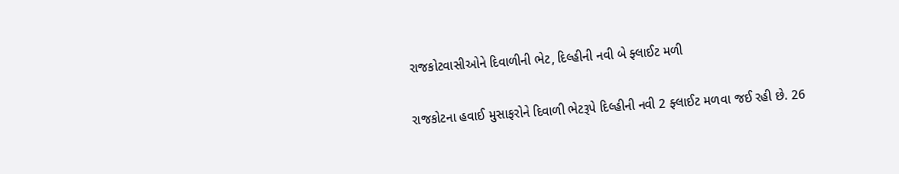રાજકોટવાસીઓને દિવાળીની ભેટ, દિલ્હીની નવી બે ફ્લાઈટ મળી

રાજકોટના હવાઈ મુસાફરોને દિવાળી ભેટરૂપે દિલ્હીની નવી 2 ફ્લાઈટ મળવા જઈ રહી છે. 26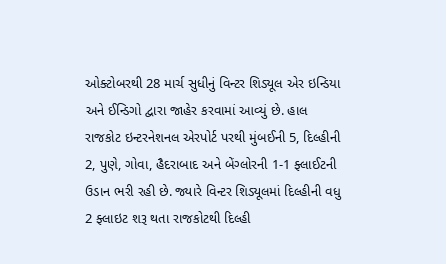ઓક્ટોબરથી 28 માર્ચ સુધીનું વિન્ટર શિડ્યૂલ એર ઇન્ડિયા અને ઈન્ડિગો દ્વારા જાહેર કરવામાં આવ્યું છે. હાલ રાજકોટ ઇન્ટરનેશનલ એરપોર્ટ પરથી મુંબઈની 5, દિલ્હીની 2, પુણે, ગોવા, હૈદરાબાદ અને બેંગ્લોરની 1-1 ફ્લાઈટની ઉડાન ભરી રહી છે. જ્યારે વિન્ટર શિડ્યૂલમાં દિલ્હીની વધુ 2 ફ્લાઇટ શરૂ થતા રાજકોટથી દિલ્હી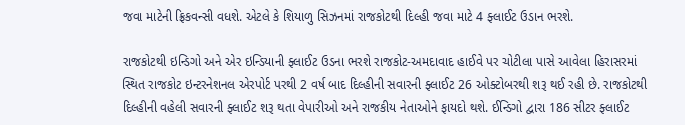જવા માટેની ફ્રિકવન્સી વધશે. એટલે કે શિયાળુ સિઝનમાં રાજકોટથી દિલ્હી જવા માટે 4 ફ્લાઈટ ઉડાન ભરશે.

રાજકોટથી ઇન્ડિગો અને એર ઇન્ડિયાની ફ્લાઈટ ઉડના ભરશે રાજકોટ-અમદાવાદ હાઈવે પર ચોટીલા પાસે આવેલા હિરાસરમાં સ્થિત રાજકોટ ઇન્ટરનેશનલ એરપોર્ટ પરથી 2 વર્ષ બાદ દિલ્હીની સવારની ફ્લાઈટ 26 ઓક્ટોબરથી શરૂ થઈ રહી છે. રાજકોટથી દિલ્હીની વહેલી સવારની ફ્લાઈટ શરૂ થતા વેપારીઓ અને રાજકીય નેતાઓને ફાયદો થશે. ઈન્ડિગો દ્વારા 186 સીટર ફ્લાઈટ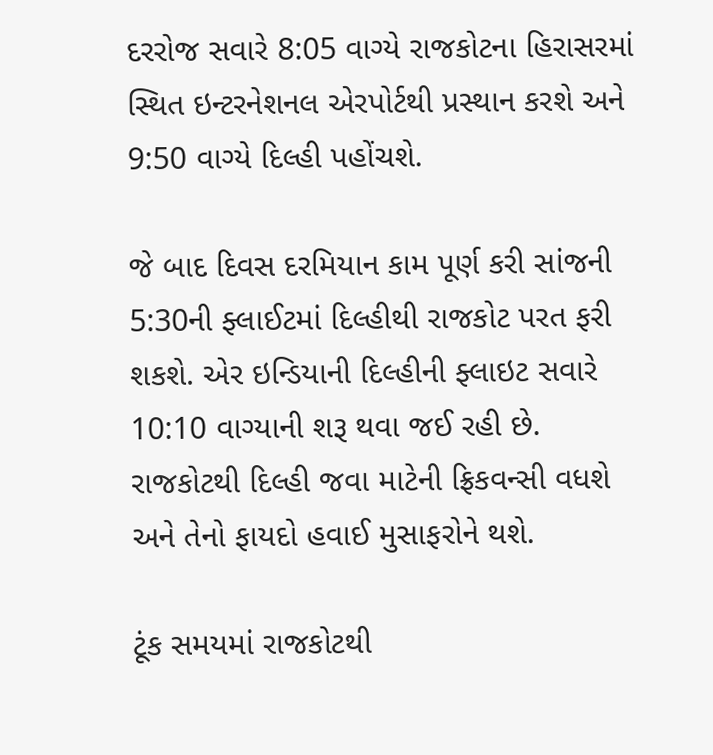દરરોજ સવારે 8:05 વાગ્યે રાજકોટના હિરાસરમાં સ્થિત ઇન્ટરનેશનલ એરપોર્ટથી પ્રસ્થાન કરશે અને 9:50 વાગ્યે દિલ્હી પહોંચશે.

જે બાદ દિવસ દરમિયાન કામ પૂર્ણ કરી સાંજની 5:30ની ફ્લાઈટમાં દિલ્હીથી રાજકોટ પરત ફરી શકશે. એર ઇન્ડિયાની દિલ્હીની ફ્લાઇટ સવારે 10:10 વાગ્યાની શરૂ થવા જઈ રહી છે. રાજકોટથી દિલ્હી જવા માટેની ફ્રિકવન્સી વધશે અને તેનો ફાયદો હવાઈ મુસાફરોને થશે.

ટૂંક સમયમાં રાજકોટથી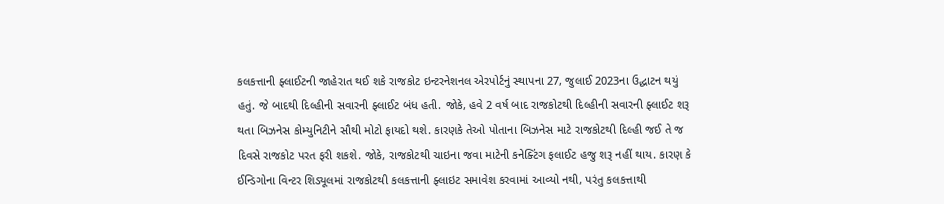કલકત્તાની ફ્લાઈટની જાહેરાત થઈ શકે રાજકોટ ઇન્ટરનેશનલ એરપોર્ટનું સ્થાપના 27, જુલાઈ 2023ના ઉદ્ઘાટન થયું હતું. જે બાદથી દિલ્હીની સવારની ફ્લાઈટ બંધ હતી. જોકે, હવે 2 વર્ષ બાદ રાજકોટથી દિલ્હીની સવારની ફ્લાઈટ શરૂ થતા બિઝનેસ કોમ્યુનિટીને સૌથી મોટો ફાયદો થશે. કારણકે તેઓ પોતાના બિઝનેસ માટે રાજકોટથી દિલ્હી જઈ તે જ દિવસે રાજકોટ પરત ફરી શકશે. જોકે, રાજકોટથી ચાઇના જવા માટેની કનેક્ટિંગ ફલાઈટ હજુ શરૂ નહીં થાય. કારણ કે ઈન્ડિગોના વિન્ટર શિડ્યૂલમાં રાજકોટથી કલકત્તાની ફ્લાઇટ સમાવેશ કરવામાં આવ્યો નથી, પરંતુ કલકત્તાથી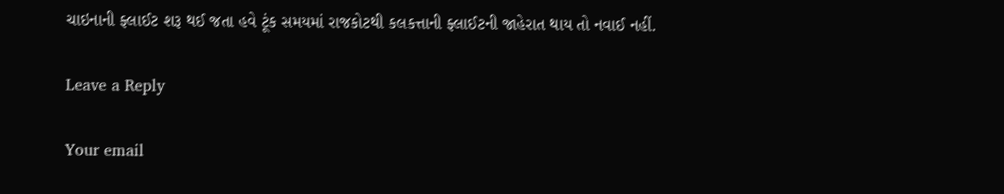ચાઇનાની ફ્લાઈટ શરૂ થઈ જતા હવે ટૂંક સમયમાં રાજકોટથી કલકત્તાની ફ્લાઈટની જાહેરાત થાય તો નવાઈ નહીં.

Leave a Reply

Your email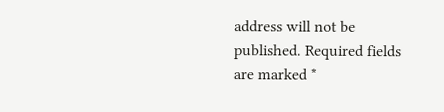address will not be published. Required fields are marked *